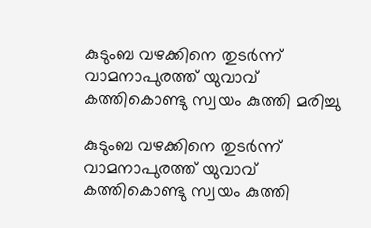കുടുംബ വഴക്കിനെ തുടർന്ന് വാമനാപുരത്ത് യുവാവ് കത്തികൊണ്ടു സ്വയം കുത്തി മരിച്ചു

കുടുംബ വഴക്കിനെ തുടർന്ന് വാമനാപുരത്ത് യുവാവ് കത്തികൊണ്ടു സ്വയം കുത്തി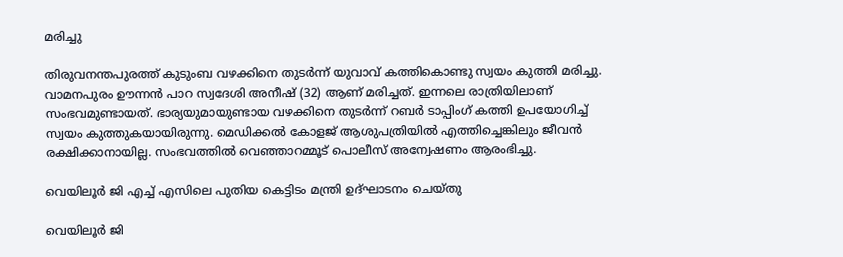മരിച്ചു

തിരുവനന്തപുരത്ത് കുടുംബ വഴക്കിനെ തുടർന്ന് യുവാവ് കത്തികൊണ്ടു സ്വയം കുത്തി മരിച്ചു. വാമനപുരം ഊന്നൻ പാറ സ്വദേശി അനീഷ് (32) ആണ് മരിച്ചത്. ഇന്നലെ രാത്രിയിലാണ് സംഭവമുണ്ടായത്. ഭാര്യയുമായുണ്ടായ വഴക്കിനെ തുടർന്ന് റബർ ടാപ്പിംഗ് കത്തി ഉപയോഗിച്ച് സ്വയം കുത്തുകയായിരുന്നു. മെഡിക്കൽ കോളജ് ആശുപത്രിയിൽ എത്തിച്ചെങ്കിലും ജീവൻ രക്ഷിക്കാനായില്ല. സംഭവത്തിൽ വെഞ്ഞാറമ്മൂട് പൊലീസ് അന്വേഷണം ആരംഭിച്ചു.

വെയിലൂർ ജി എച്ച് എസിലെ പുതിയ കെട്ടിടം മന്ത്രി ഉദ്ഘാടനം ചെയ്തു

വെയിലൂർ ജി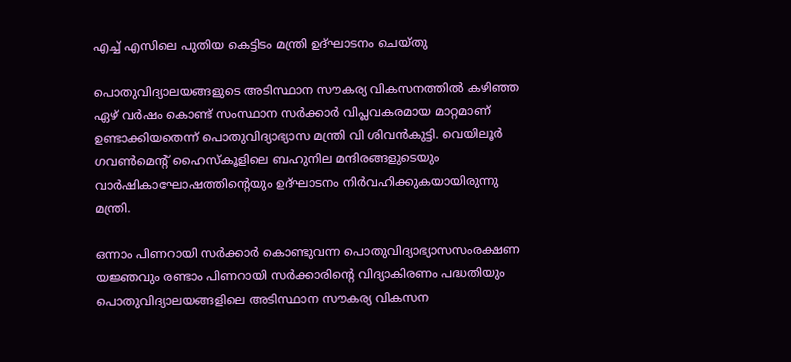എച്ച് എസിലെ പുതിയ കെട്ടിടം മന്ത്രി ഉദ്ഘാടനം ചെയ്തു

പൊതുവിദ്യാലയങ്ങളുടെ അടിസ്ഥാന സൗകര്യ വികസനത്തിൽ കഴിഞ്ഞ ഏഴ് വർഷം കൊണ്ട് സംസ്ഥാന സർക്കാർ വിപ്ലവകരമായ മാറ്റമാണ് ഉണ്ടാക്കിയതെന്ന് പൊതുവിദ്യാഭ്യാസ മന്ത്രി വി ശിവൻകുട്ടി. വെയിലൂർ ഗവൺമെന്റ് ഹൈസ്കൂളിലെ ബഹുനില മന്ദിരങ്ങളുടെയും വാർഷികാഘോഷത്തിൻ്റെയും ഉദ്ഘാടനം നിർവഹിക്കുകയായിരുന്നു മന്ത്രി.

ഒന്നാം പിണറായി സർക്കാർ കൊണ്ടുവന്ന പൊതുവിദ്യാഭ്യാസസംരക്ഷണ യജ്ഞവും രണ്ടാം പിണറായി സർക്കാരിന്റെ വിദ്യാകിരണം പദ്ധതിയും പൊതുവിദ്യാലയങ്ങളിലെ അടിസ്ഥാന സൗകര്യ വികസന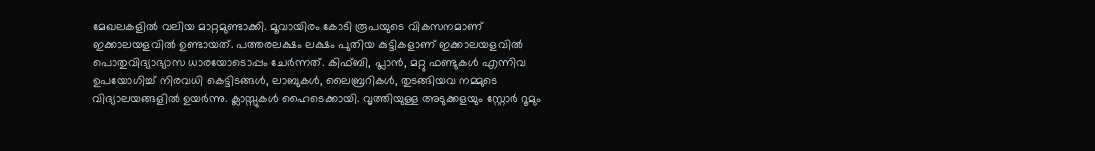മേഖലകളിൽ വലിയ മാറ്റമുണ്ടാക്കി. മൂവായിരം കോടി രൂപയുടെ വികസനമാണ് ഇക്കാലയളവിൽ ഉണ്ടായത്. പത്തരലക്ഷം ലക്ഷം പുതിയ കുട്ടികളാണ് ഇക്കാലയളവിൽ പൊതുവിദ്യാഭ്യാസ ധാരയോടൊപ്പം ചേർന്നത്. കിഫ്ബി, പ്ലാൻ, മറ്റു ഫണ്ടുകൾ എന്നിവ ഉപയോഗിച്ച് നിരവധി കെട്ടിടങ്ങൾ, ലാബുകൾ, ലൈബ്രറികൾ, തുടങ്ങിയവ നമ്മുടെ വിദ്യാലയങ്ങളിൽ ഉയർന്നു. ക്ലാസ്സുകൾ ഹൈടെക്കായി. വൃത്തിയുള്ള അടുക്കളയും സ്റ്റോർ റൂമും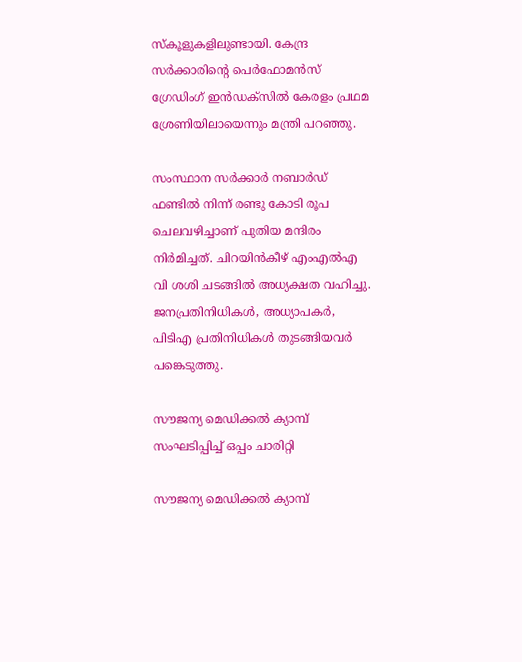സ്കൂളുകളിലുണ്ടായി. കേന്ദ്ര സർക്കാരിന്റെ പെർഫോമൻസ് ഗ്രേഡിംഗ് ഇൻഡക്സിൽ കേരളം പ്രഥമ ശ്രേണിയിലായെന്നും മന്ത്രി പറഞ്ഞു.

സംസ്ഥാന സർക്കാർ നബാർഡ് ഫണ്ടിൽ നിന്ന് രണ്ടു കോടി രൂപ ചെലവഴിച്ചാണ് പുതിയ മന്ദിരം നിർമിച്ചത്. ചിറയിൻകീഴ് എംഎൽഎ വി ശശി ചടങ്ങിൽ അധ്യക്ഷത വഹിച്ചു. ജനപ്രതിനിധികൾ, അധ്യാപകർ, പിടിഎ പ്രതിനിധികൾ തുടങ്ങിയവർ പങ്കെടുത്തു.

സൗജന്യ മെഡിക്കൽ ക്യാമ്പ് സംഘടിപ്പിച്ച് ഒപ്പം ചാരിറ്റി

സൗജന്യ മെഡിക്കൽ ക്യാമ്പ്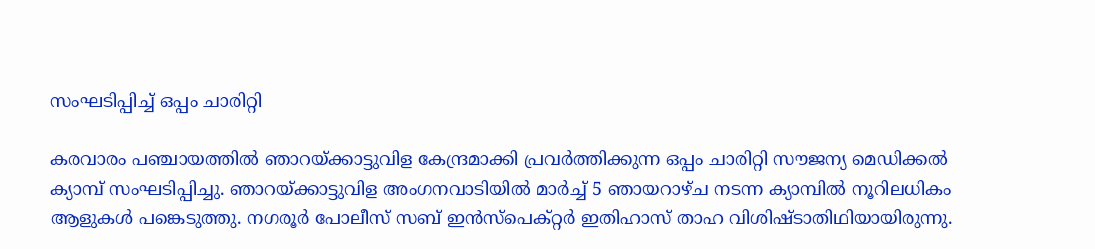സംഘടിപ്പിച്ച് ഒപ്പം ചാരിറ്റി

കരവാരം പഞ്ചായത്തിൽ ഞാറയ്ക്കാട്ടുവിള കേന്ദ്രമാക്കി പ്രവർത്തിക്കുന്ന ഒപ്പം ചാരിറ്റി സൗജന്യ മെഡിക്കൽ ക്യാമ്പ് സംഘടിപ്പിച്ചു. ഞാറയ്ക്കാട്ടുവിള അംഗനവാടിയിൽ മാർച്ച് 5 ഞായറാഴ്ച നടന്ന ക്യാമ്പിൽ നൂറിലധികം ആളുകൾ പങ്കെടുത്തു. നഗരൂർ പോലീസ് സബ് ഇൻസ്പെക്റ്റർ ഇതിഹാസ് താഹ വിശിഷ്ടാതിഥിയായിരുന്നു.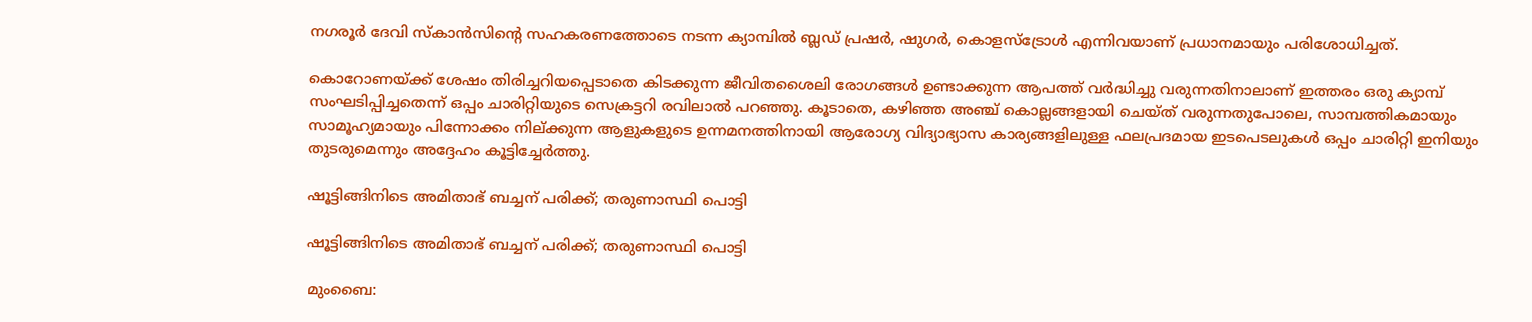നഗരൂർ ദേവി സ്കാൻസിന്റെ സഹകരണത്തോടെ നടന്ന ക്യാമ്പിൽ ബ്ലഡ് പ്രഷർ, ഷുഗർ, കൊളസ്ട്രോൾ എന്നിവയാണ് പ്രധാനമായും പരിശോധിച്ചത്.

കൊറോണയ്ക്ക് ശേഷം തിരിച്ചറിയപ്പെടാതെ കിടക്കുന്ന ജീവിതശൈലി രോഗങ്ങൾ ഉണ്ടാക്കുന്ന ആപത്ത് വർദ്ധിച്ചു വരുന്നതിനാലാണ് ഇത്തരം ഒരു ക്യാമ്പ് സംഘടിപ്പിച്ചതെന്ന് ഒപ്പം ചാരിറ്റിയുടെ സെക്രട്ടറി രവിലാൽ പറഞ്ഞു. കൂടാതെ, കഴിഞ്ഞ അഞ്ച് കൊല്ലങ്ങളായി ചെയ്ത് വരുന്നതുപോലെ, സാമ്പത്തികമായും സാമൂഹ്യമായും പിന്നോക്കം നില്ക്കുന്ന ആളുകളുടെ ഉന്നമനത്തിനായി ആരോഗ്യ വിദ്യാഭ്യാസ കാര്യങ്ങളിലുള്ള ഫലപ്രദമായ ഇടപെടലുകൾ ഒപ്പം ചാരിറ്റി ഇനിയും തുടരുമെന്നും അദ്ദേഹം കൂട്ടിച്ചേര്‍ത്തു.

ഷൂട്ടിങ്ങിനിടെ അമിതാഭ് ബച്ചന് പരിക്ക്; തരുണാസ്ഥി പൊട്ടി

ഷൂട്ടിങ്ങിനിടെ അമിതാഭ് ബച്ചന് പരിക്ക്; തരുണാസ്ഥി പൊട്ടി

മുംബൈ: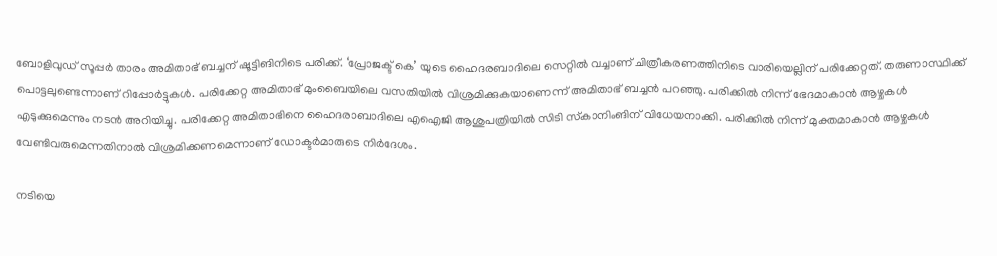ബോളിവുഡ് സൂപ്പര്‍ താരം അമിതാഭ് ബച്ചന് ഷൂട്ടിങിനിടെ പരിക്ക്. ‘പ്രോജക്ട് കെ’ യുടെ ഹൈദരബാദിലെ സെറ്റില്‍ വച്ചാണ് ചിത്രീകരണത്തിനിടെ വാരിയെല്ലിന് പരിക്കേറ്റത്. തരുണാസ്ഥിക്ക് പൊട്ടലുണ്ടെന്നാണ് റിപ്പോര്‍ട്ടുകള്‍. പരിക്കേറ്റ അമിതാഭ് മുംബൈയിലെ വസതിയില്‍ വിശ്രമിക്കുകയാണെന്ന് അമിതാഭ് ബച്ചന്‍ പറഞ്ഞു. പരിക്കില്‍ നിന്ന് ഭേദമാകാന്‍ ആഴ്ചകള്‍ എടുക്കുമെന്നും നടന്‍ അറിയിച്ചു. പരിക്കേറ്റ അമിതാഭിനെ ഹൈദരാബാദിലെ എഐജി ആശുപത്രിയില്‍ സിടി സ്‌കാനിംങിന് വിധേയനാക്കി. പരിക്കില്‍ നിന്ന് മുക്തമാകാന്‍ ആഴ്ചകള്‍ വേണ്ടിവരുമെന്നതിനാല്‍ വിശ്രമിക്കണമെന്നാണ് ഡോക്ടര്‍മാരുടെ നിര്‍ദേശം.

നടിയെ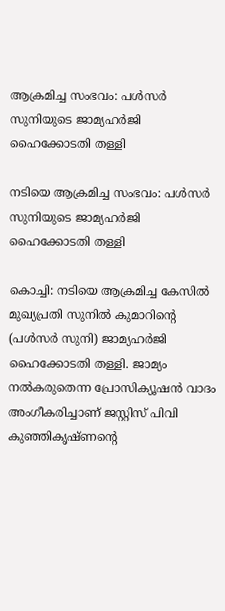ആക്രമിച്ച സംഭവം: പള്‍സര്‍ സുനിയുടെ ജാമ്യഹര്‍ജി ഹൈക്കോടതി തള്ളി

നടിയെ ആക്രമിച്ച സംഭവം: പള്‍സര്‍ സുനിയുടെ ജാമ്യഹര്‍ജി ഹൈക്കോടതി തള്ളി

കൊച്ചി: നടിയെ ആക്രമിച്ച കേസില്‍ മുഖ്യപ്രതി സുനില്‍ കുമാറിന്റെ (പള്‍സര്‍ സുനി) ജാമ്യഹര്‍ജി ഹൈക്കോടതി തള്ളി. ജാമ്യം നല്‍കരുതെന്ന പ്രോസിക്യൂഷന്‍ വാദം അംഗീകരിച്ചാണ് ജസ്റ്റിസ് പിവി കുഞ്ഞികൃഷ്ണന്റെ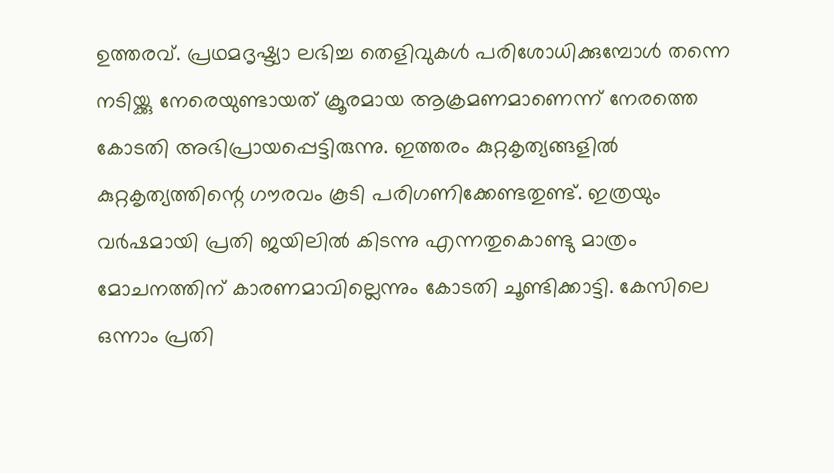ഉത്തരവ്. പ്രഥമദൃഷ്ട്യാ ലഭിച്ച തെളിവുകള്‍ പരിശോധിക്കുമ്പോള്‍ തന്നെ നടിയ്ക്കു നേരെയുണ്ടായത് ക്രൂരമായ ആക്രമണമാണെന്ന് നേരത്തെ കോടതി അഭിപ്രായപ്പെട്ടിരുന്നു. ഇത്തരം കുറ്റകൃത്യങ്ങളില്‍ കുറ്റകൃത്യത്തിന്റെ ഗൗരവം കൂടി പരിഗണിക്കേണ്ടതുണ്ട്. ഇത്രയും വര്‍ഷമായി പ്രതി ജയിലില്‍ കിടന്നു എന്നതുകൊണ്ടു മാത്രം മോചനത്തിന് കാരണമാവില്ലെന്നും കോടതി ചൂണ്ടിക്കാട്ടി. കേസിലെ ഒന്നാം പ്രതി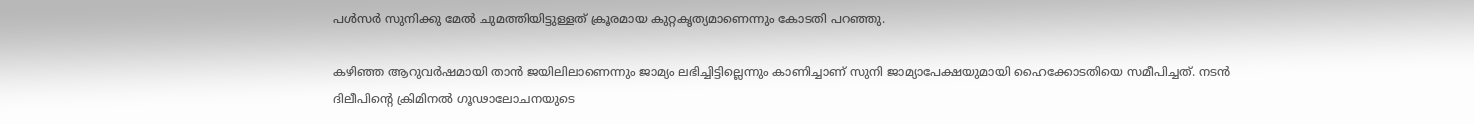പള്‍സര്‍ സുനിക്കു മേല്‍ ചുമത്തിയിട്ടുള്ളത് ക്രൂരമായ കുറ്റകൃത്യമാണെന്നും കോടതി പറഞ്ഞു.

കഴിഞ്ഞ ആറുവര്‍ഷമായി താന്‍ ജയിലിലാണെന്നും ജാമ്യം ലഭിച്ചിട്ടില്ലെന്നും കാണിച്ചാണ് സുനി ജാമ്യാപേക്ഷയുമായി ഹൈക്കോടതിയെ സമീപിച്ചത്. നടന്‍ ദിലീപിന്റെ ക്രിമിനല്‍ ഗൂഢാലോചനയുടെ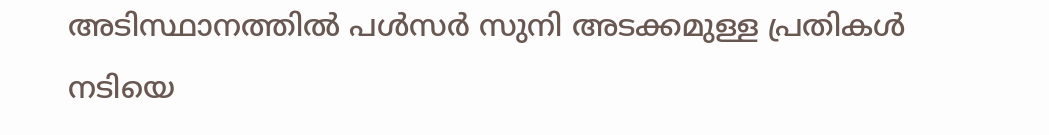അടിസ്ഥാനത്തില്‍ പള്‍സര്‍ സുനി അടക്കമുള്ള പ്രതികള്‍ നടിയെ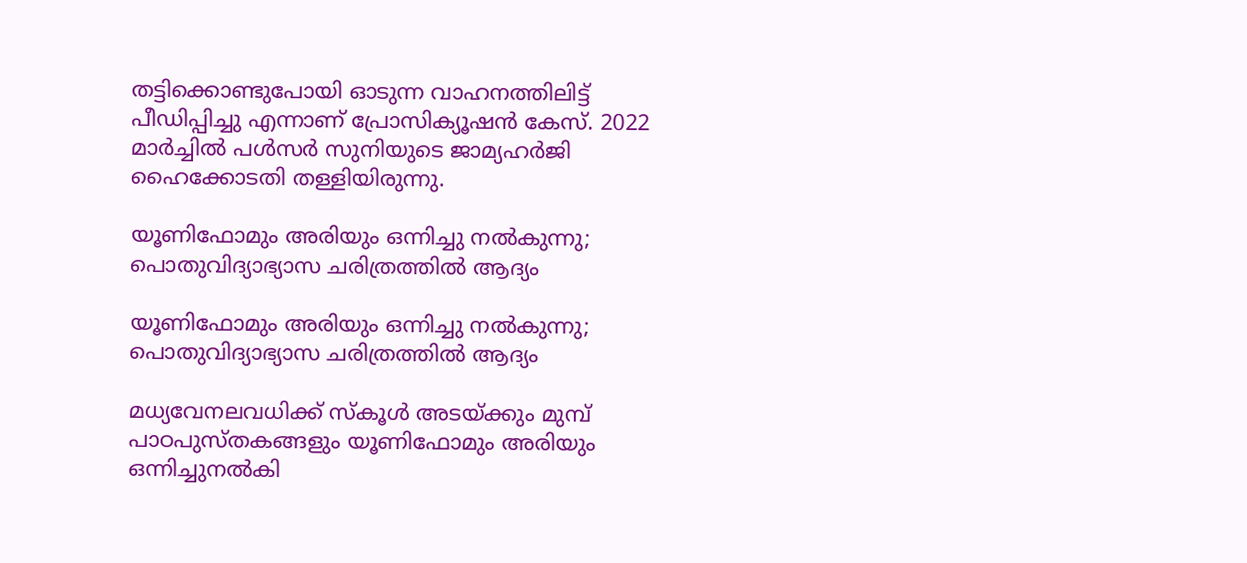തട്ടിക്കൊണ്ടുപോയി ഓടുന്ന വാഹനത്തിലിട്ട് പീഡിപ്പിച്ചു എന്നാണ് പ്രോസിക്യൂഷന്‍ കേസ്. 2022 മാര്‍ച്ചില്‍ പള്‍സര്‍ സുനിയുടെ ജാമ്യഹര്‍ജി ഹൈക്കോടതി തള്ളിയിരുന്നു.

യൂണിഫോമും അരിയും ഒന്നിച്ചു നൽകുന്നു; പൊതുവിദ്യാഭ്യാസ ചരിത്രത്തിൽ ആദ്യം

യൂണിഫോമും അരിയും ഒന്നിച്ചു നൽകുന്നു; പൊതുവിദ്യാഭ്യാസ ചരിത്രത്തിൽ ആദ്യം

മധ്യവേനലവധിക്ക്‌ സ്‌കൂൾ അടയ്ക്കും മുമ്പ്‌ പാഠപുസ്‌തകങ്ങളും യൂണിഫോമും അരിയും ഒന്നിച്ചുനൽകി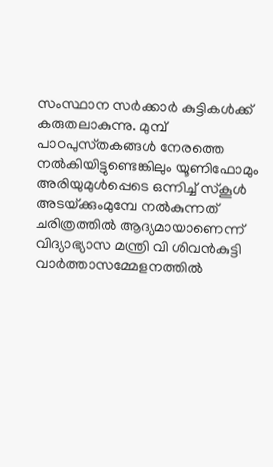സംസ്ഥാന സർക്കാർ കുട്ടികൾക്ക്‌ കരുതലാകുന്നു. മുമ്പ്‌ പാഠപുസ്‌തകങ്ങൾ നേരത്തെ നൽകിയിട്ടുണ്ടെങ്കിലും യൂണിഫോമും അരിയുമുൾപ്പെടെ ഒന്നിച്ച്‌ സ്‌കൂൾ അടയ്‌ക്കുംമുമ്പേ നൽകുന്നത്‌ ചരിത്രത്തിൽ ആദ്യമായാണെന്ന്‌ വിദ്യാഭ്യാസ മന്ത്രി വി ശിവൻകുട്ടി വാർത്താസമ്മേളനത്തിൽ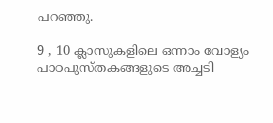പറഞ്ഞു.

9 , 10 ക്ലാസുകളിലെ ഒന്നാം വോള്യം പാഠപുസ്‌തകങ്ങളുടെ അച്ചടി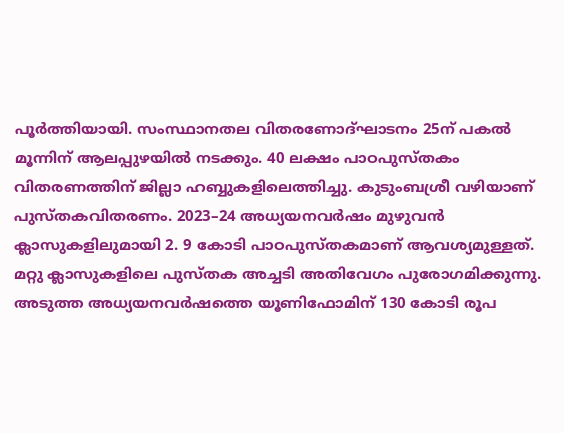പൂർത്തിയായി. സംസ്ഥാനതല വിതരണോദ്‌ഘാടനം 25ന് പകൽ മൂന്നിന്‌ ആലപ്പുഴയിൽ നടക്കും. 40 ലക്ഷം പാഠപുസ്തകം വിതരണത്തിന്‌ ജില്ലാ ഹബ്ബുകളിലെത്തിച്ചു. കുടുംബശ്രീ വഴിയാണ് പുസ്തകവിതരണം. 2023–24 അധ്യയനവർഷം മുഴുവൻ ക്ലാസുകളിലുമായി 2. 9 കോടി പാഠപുസ്‌തകമാണ്‌ ആവശ്യമുള്ളത്‌. മറ്റു ക്ലാസുകളിലെ പുസ്‌തക അച്ചടി അതിവേഗം പുരോഗമിക്കുന്നു. അടുത്ത അധ്യയനവർഷത്തെ യൂണിഫോമിന്‌ 130 കോടി രൂപ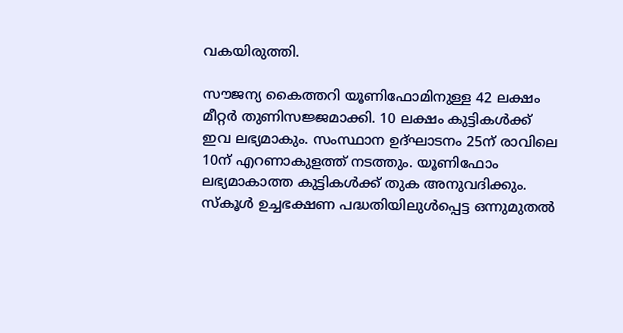വകയിരുത്തി.

സൗജന്യ കൈത്തറി യൂണിഫോമിനുള്ള 42 ലക്ഷം മീറ്റർ തുണിസജ്ജമാക്കി. 10 ലക്ഷം കുട്ടികൾക്ക്‌ ഇവ ലഭ്യമാകും. സംസ്ഥാന ഉദ്‌ഘാടനം 25ന് രാവിലെ 10ന്‌ എറണാകുളത്ത്‌ നടത്തും. യൂണിഫോം ലഭ്യമാകാത്ത കുട്ടികൾക്ക്‌ തുക അനുവദിക്കും. സ്‌കൂൾ ഉച്ചഭക്ഷണ പദ്ധതിയിലുൾപ്പെട്ട ഒന്നുമുതൽ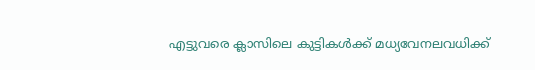എട്ടുവരെ ക്ലാസിലെ കുട്ടികൾക്ക്‌ മധ്യവേനലവധിക്ക്‌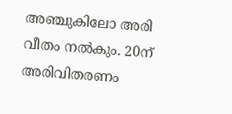അഞ്ചുകിലോ അരി വീതം നൽകും. 20ന്‌ അരിവിതരണം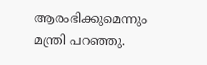ആരംഭിക്കുമെന്നും മന്ത്രി പറഞ്ഞു.